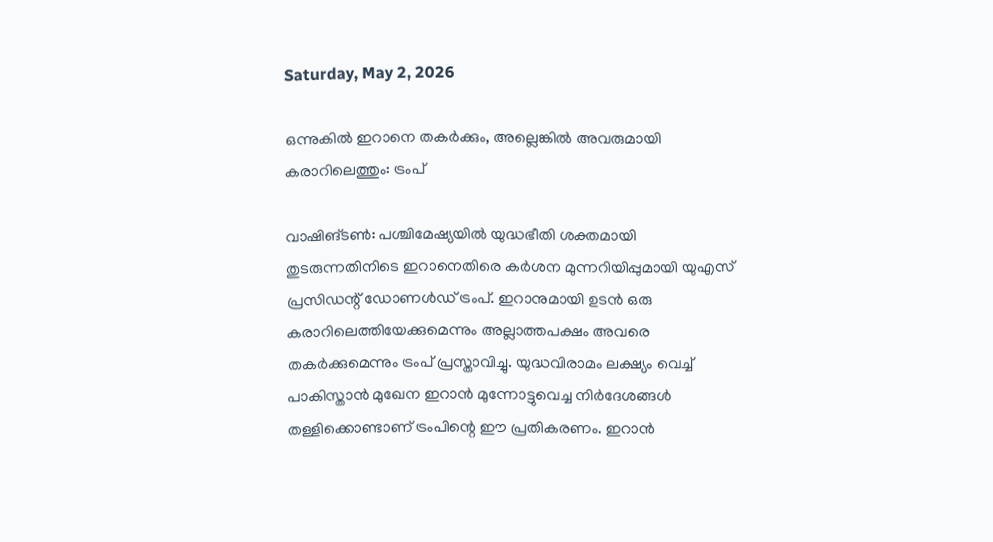Saturday, May 2, 2026

ഒന്നുകില്‍ ഇറാനെ തകര്‍ക്കും, അല്ലെങ്കില്‍ അവരുമായി കരാറിലെത്തും: ട്രംപ്

വാഷിങ്ടണ്‍: പശ്ചിമേഷ്യയില്‍ യുദ്ധഭീതി ശക്തമായി തുടരുന്നതിനിടെ ഇറാനെതിരെ കര്‍ശന മുന്നറിയിപ്പുമായി യുഎസ് പ്രസിഡന്റ് ഡോണള്‍ഡ് ട്രംപ്. ഇറാനുമായി ഉടന്‍ ഒരു കരാറിലെത്തിയേക്കുമെന്നും അല്ലാത്തപക്ഷം അവരെ തകര്‍ക്കുമെന്നും ട്രംപ് പ്രസ്താവിച്ചു. യുദ്ധവിരാമം ലക്ഷ്യം വെച്ച് പാകിസ്താന്‍ മുഖേന ഇറാന്‍ മുന്നോട്ടുവെച്ച നിര്‍ദേശങ്ങള്‍ തള്ളിക്കൊണ്ടാണ് ട്രംപിന്റെ ഈ പ്രതികരണം. ഇറാന്‍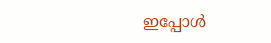ഇപ്പോള്‍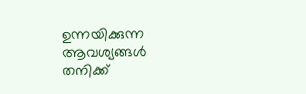ഉന്നയിക്കുന്ന ആവശ്യങ്ങള്‍ തനിക്ക്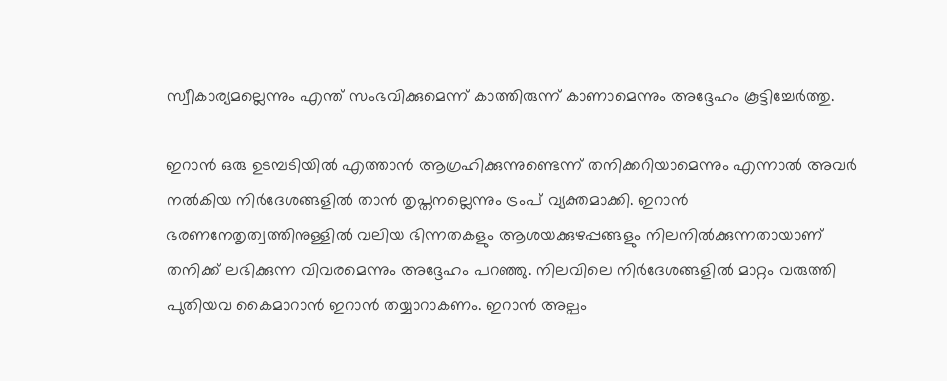സ്വീകാര്യമല്ലെന്നും എന്ത് സംഭവിക്കുമെന്ന് കാത്തിരുന്ന് കാണാമെന്നും അദ്ദേഹം കൂട്ടിച്ചേര്‍ത്തു.

ഇറാന്‍ ഒരു ഉടമ്പടിയില്‍ എത്താന്‍ ആഗ്രഹിക്കുന്നുണ്ടെന്ന് തനിക്കറിയാമെന്നും എന്നാല്‍ അവര്‍ നല്‍കിയ നിര്‍ദേശങ്ങളില്‍ താന്‍ തൃപ്തനല്ലെന്നും ട്രംപ് വ്യക്തമാക്കി. ഇറാന്‍ ഭരണനേതൃത്വത്തിനുള്ളില്‍ വലിയ ഭിന്നതകളും ആശയക്കുഴപ്പങ്ങളും നിലനില്‍ക്കുന്നതായാണ് തനിക്ക് ലഭിക്കുന്ന വിവരമെന്നും അദ്ദേഹം പറഞ്ഞു. നിലവിലെ നിര്‍ദേശങ്ങളില്‍ മാറ്റം വരുത്തി പുതിയവ കൈമാറാന്‍ ഇറാന്‍ തയ്യാറാകണം. ഇറാന്‍ അല്പം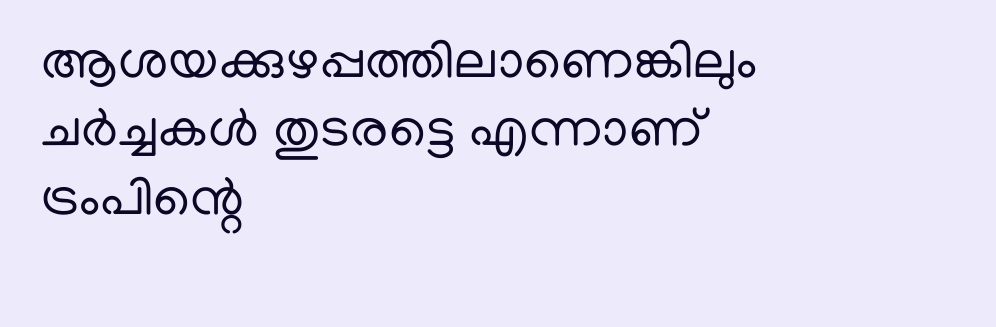ആശയക്കുഴപ്പത്തിലാണെങ്കിലും ചര്‍ച്ചകള്‍ തുടരട്ടെ എന്നാണ് ട്രംപിന്റെ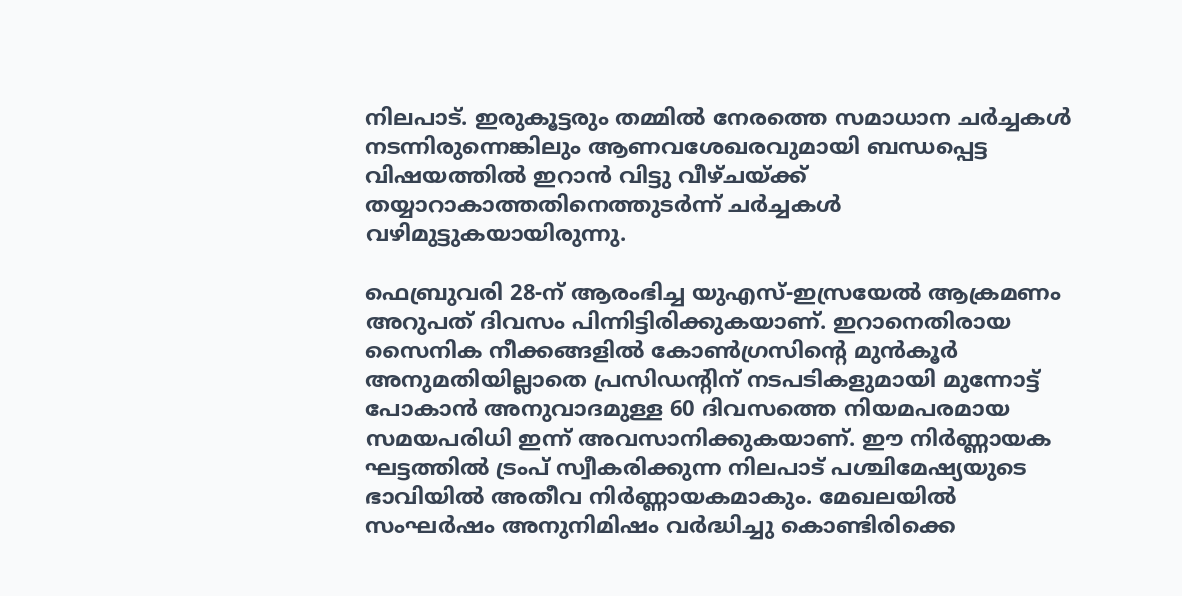നിലപാട്. ഇരുകൂട്ടരും തമ്മില്‍ നേരത്തെ സമാധാന ചര്‍ച്ചകള്‍ നടന്നിരുന്നെങ്കിലും ആണവശേഖരവുമായി ബന്ധപ്പെട്ട വിഷയത്തില്‍ ഇറാന്‍ വിട്ടു വീഴ്ചയ്ക്ക് തയ്യാറാകാത്തതിനെത്തുടര്‍ന്ന് ചര്‍ച്ചകള്‍ വഴിമുട്ടുകയായിരുന്നു.

ഫെബ്രുവരി 28-ന് ആരംഭിച്ച യുഎസ്-ഇസ്രയേല്‍ ആക്രമണം അറുപത് ദിവസം പിന്നിട്ടിരിക്കുകയാണ്. ഇറാനെതിരായ സൈനിക നീക്കങ്ങളില്‍ കോണ്‍ഗ്രസിന്റെ മുന്‍കൂര്‍ അനുമതിയില്ലാതെ പ്രസിഡന്റിന് നടപടികളുമായി മുന്നോട്ട് പോകാന്‍ അനുവാദമുള്ള 60 ദിവസത്തെ നിയമപരമായ സമയപരിധി ഇന്ന് അവസാനിക്കുകയാണ്. ഈ നിര്‍ണ്ണായക ഘട്ടത്തില്‍ ട്രംപ് സ്വീകരിക്കുന്ന നിലപാട് പശ്ചിമേഷ്യയുടെ ഭാവിയില്‍ അതീവ നിര്‍ണ്ണായകമാകും. മേഖലയില്‍ സംഘര്‍ഷം അനുനിമിഷം വര്‍ദ്ധിച്ചു കൊണ്ടിരിക്കെ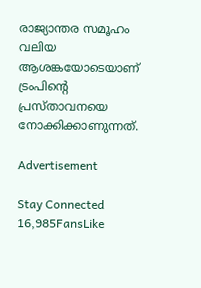രാജ്യാന്തര സമൂഹം വലിയ ആശങ്കയോടെയാണ് ട്രംപിന്റെ പ്രസ്താവനയെ നോക്കിക്കാണുന്നത്.

Advertisement

Stay Connected
16,985FansLike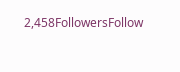2,458FollowersFollow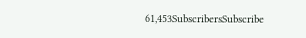61,453SubscribersSubscribe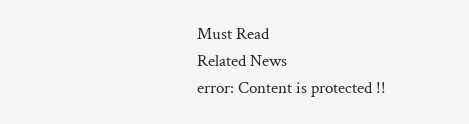Must Read
Related News
error: Content is protected !!